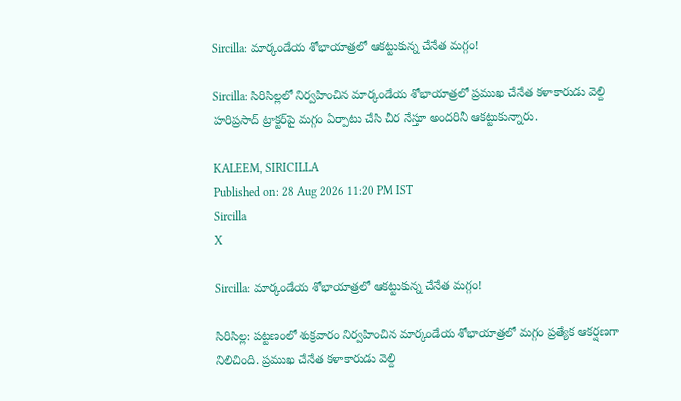Sircilla: మార్కండేయ శోభాయాత్రలో ఆకట్టుకున్న చేనేత మగ్గం!

Sircilla: సిరిసిల్లలో నిర్వహించిన మార్కండేయ శోభాయాత్రలో ప్రముఖ చేనేత కళాకారుడు వెల్ది హరిప్రసాద్ ట్రాక్టర్‌పై మగ్గం ఏర్పాటు చేసి చీర నేస్తూ అందరినీ ఆకట్టుకున్నారు.

KALEEM, SIRICILLA
Published on: 28 Aug 2026 11:20 PM IST
Sircilla
X

Sircilla: మార్కండేయ శోభాయాత్రలో ఆకట్టుకున్న చేనేత మగ్గం!

సిరిసిల్ల: పట్టణంలో శుక్రవారం నిర్వహించిన మార్కండేయ శోభాయాత్రలో మగ్గం ప్రత్యేక ఆకర్షణగా నిలిచింది. ప్రముఖ చేనేత కళాకారుడు వెల్ది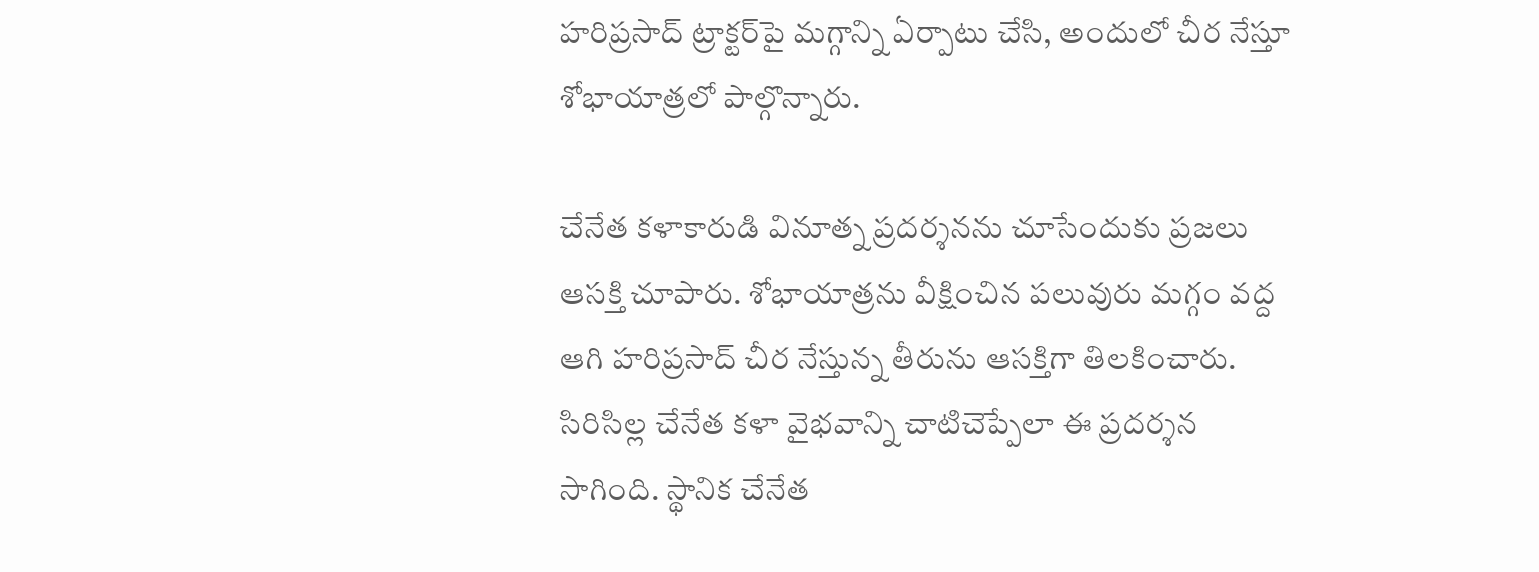హరిప్రసాద్ ట్రాక్టర్‌పై మగ్గాన్ని ఏర్పాటు చేసి, అందులో చీర నేస్తూ శోభాయాత్రలో పాల్గొన్నారు.

చేనేత కళాకారుడి వినూత్న ప్రదర్శనను చూసేందుకు ప్రజలు ఆసక్తి చూపారు. శోభాయాత్రను వీక్షించిన పలువురు మగ్గం వద్ద ఆగి హరిప్రసాద్ చీర నేస్తున్న తీరును ఆసక్తిగా తిలకించారు. సిరిసిల్ల చేనేత కళా వైభవాన్ని చాటిచెప్పేలా ఈ ప్రదర్శన సాగింది. స్థానిక చేనేత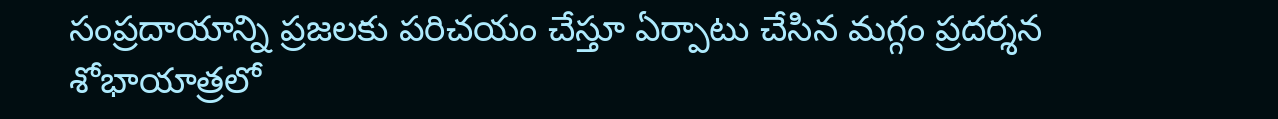సంప్రదాయాన్ని ప్రజలకు పరిచయం చేస్తూ ఏర్పాటు చేసిన మగ్గం ప్రదర్శన శోభాయాత్రలో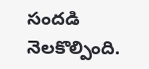సందడి నెలకొల్పింది.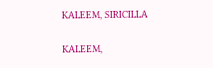KALEEM, SIRICILLA

KALEEM,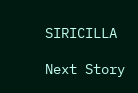SIRICILLA

Next Story